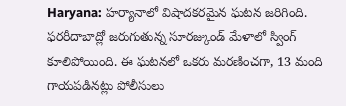Haryana: హర్యానాలో విషాదకరమైన ఘటన జరిగింది. ఫరరీదాబాద్లో జరుగుతున్న సూరజ్కుండ్ మేళాలో స్వింగ్ కూలిపోయింది. ఈ ఘటనలో ఒకరు మరణించగా, 13 మంది గాయపడినట్లు పోలీసులు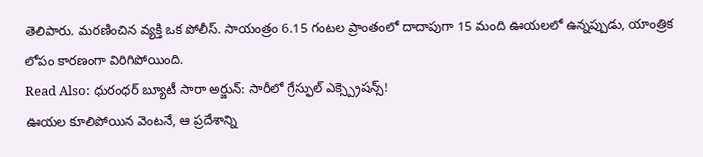తెలిపారు. మరణించిన వ్యక్తి ఒక పోలీస్. సాయంత్రం 6.15 గంటల ప్రాంతంలో దాదాపుగా 15 మంది ఊయలలో ఉన్నప్పుడు, యాంత్రిక లోపం కారణంగా విరిగిపోయింది.
Read Also: ధురంధర్ బ్యూటీ సారా అర్జున్: సారీలో గ్రేస్ఫుల్ ఎక్స్ప్రెషన్స్!
ఊయల కూలిపోయిన వెంటనే, ఆ ప్రదేశాన్ని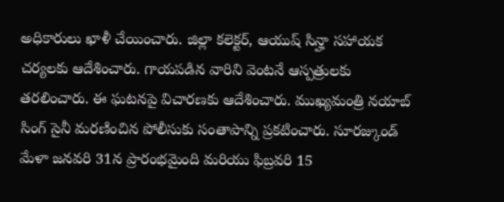అధికారులు ఖాళీ చేయించారు. జిల్లా కలెక్టర్, ఆయుష్ సిన్హా సహాయక చర్యలకు ఆదేశించారు. గాయపడిన వారిని వెంటనే ఆస్పత్రులకు తరలించారు. ఈ ఘటనపై విచారణకు ఆదేశించారు. ముఖ్యమంత్రి నయాబ్ సింగ్ సైనీ మరణించిన పోలీసుకు సంతాపాన్ని ప్రకటించారు. సూరజ్కుండ్ మేళా జనవరి 31న ప్రారంభమైంది మరియు ఫిబ్రవరి 15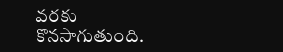వరకు కొనసాగుతుంది.